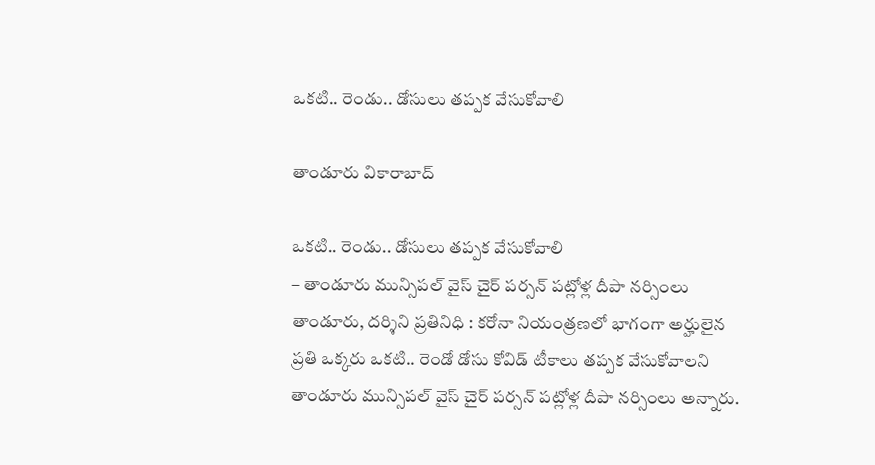ఒక‌టి.. రెండు.. డోసులు త‌ప్పక వేసుకోవాలి

తాండూరు వికారాబాద్

ఒక‌టి.. రెండు.. డోసులు త‌ప్పక వేసుకోవాలి
– తాండూరు మున్సిప‌ల్ వైస్ చైర్ ప‌ర్స‌న్ ప‌ట్లోళ్ల దీపా న‌ర్సింలు
తాండూరు, ద‌ర్శిని ప్ర‌తినిధి : క‌రోనా నియంత్ర‌ణ‌లో భాగంగా అర్హులైన ప్ర‌తి ఒక్క‌రు ఒక‌టి.. రెండో డోసు కోవిడ్ టీకాలు త‌ప్ప‌క వేసుకోవాల‌ని తాండూరు మున్సిప‌ల్ వైస్ చైర్ ప‌ర్స‌న్ ప‌ట్లోళ్ల దీపా న‌ర్సింలు అన్నారు.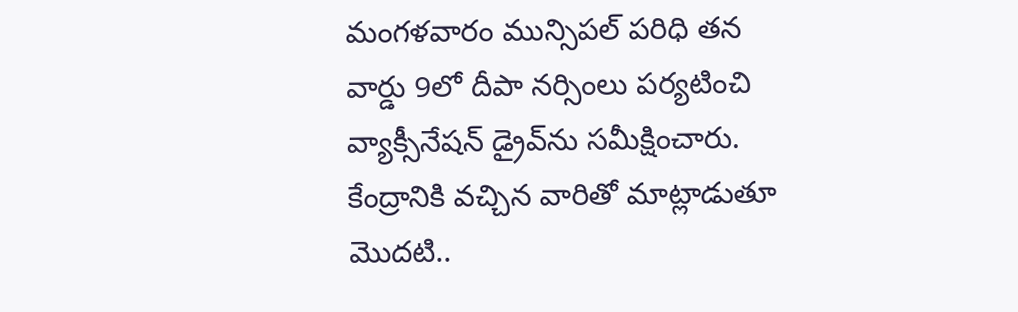మంగ‌ళవారం మున్సిప‌ల్ ప‌రిధి త‌న వార్డు 9లో దీపా న‌ర్సింలు ప‌ర్య‌టించి వ్యాక్సీనేష‌న్ డ్రైవ్‌ను సమీక్షించారు. కేంద్రానికి వ‌చ్చిన వారితో మాట్లాడుతూ మొద‌టి..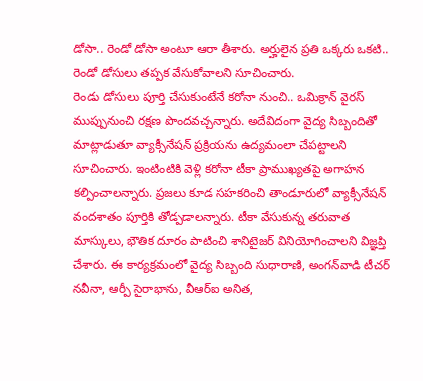డోసా.. రెండో డోసా అంటూ ఆరా తీశారు. అర్హులైన ప్ర‌తి ఒక్క‌రు ఒక‌టి.. రెండో డోసులు త‌ప్ప‌క వేసుకోవాల‌ని సూచించారు.
రెండు డోసులు పూర్తి చేసుకుంటేనే క‌రోనా నుంచి.. ఒమిక్రాన్ వైరస్ ముప్పునుంచి ర‌క్ష‌ణ పొంద‌వ‌చ్చ‌న్నారు. అదేవిదంగా వైద్య సిబ్బందితో మాట్లాడుతూ వ్యాక్సీనేష‌న్ ప్ర‌క్రియ‌ను ఉద్య‌మంలా చేప‌ట్టాల‌ని సూచించారు. ఇంటింటికి వెళ్లి క‌రోనా టీకా ప్రాముఖ్య‌త‌పై అగాహ‌న క‌ల్పించాల‌న్నారు. ప్ర‌జ‌లు కూడ స‌హ‌క‌రించి తాండూరులో వ్యాక్సీనేష‌న్ వంద‌శాతం పూర్తికి తోడ్ప‌డాల‌న్నారు. టీకా వేసుకున్న త‌రువాత మాస్కులు, భౌతిక దూరం పాటించి శానిటైజ‌ర్ వినియోగించాల‌ని విజ్ఞ‌ప్తి చేశారు. ఈ కార్య‌క్ర‌మంలో వైద్య సిబ్బంది సుధారాణి, అంగ‌న్‌వాడి టీచ‌ర్ నవీనా, ఆర్పీ సైరాభాను, వీఆర్ఐ అనిత‌,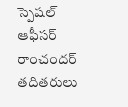స్పెష‌ల్ ఆఫీస‌ర్ రాంచంద‌ర్ త‌దిత‌రులు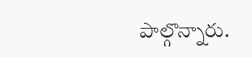పాల్గొన్నారు.